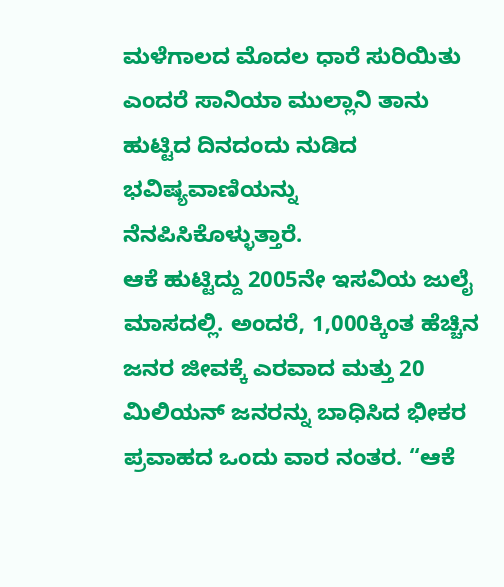ಮಳೆಗಾಲದ ಮೊದಲ ಧಾರೆ ಸುರಿಯಿತು ಎಂದರೆ ಸಾನಿಯಾ ಮುಲ್ಲಾನಿ ತಾನು ಹುಟ್ಟಿದ ದಿನದಂದು ನುಡಿದ ಭವಿಷ್ಯವಾಣಿಯನ್ನು ನೆನಪಿಸಿಕೊಳ್ಳುತ್ತಾರೆ.
ಆಕೆ ಹುಟ್ಟಿದ್ದು 2005ನೇ ಇಸವಿಯ ಜುಲೈ ಮಾಸದಲ್ಲಿ. ಅಂದರೆ, 1,000ಕ್ಕಿಂತ ಹೆಚ್ಚಿನ ಜನರ ಜೀವಕ್ಕೆ ಎರವಾದ ಮತ್ತು 20 ಮಿಲಿಯನ್ ಜನರನ್ನು ಬಾಧಿಸಿದ ಭೀಕರ ಪ್ರವಾಹದ ಒಂದು ವಾರ ನಂತರ. “ಆಕೆ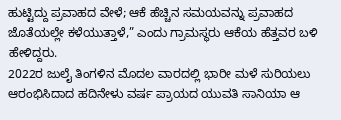ಹುಟ್ಟಿದ್ದು ಪ್ರವಾಹದ ವೇಳೆ; ಆಕೆ ಹೆಚ್ಚಿನ ಸಮಯವನ್ನು ಪ್ರವಾಹದ ಜೊತೆಯಲ್ಲೇ ಕಳೆಯುತ್ತಾಳೆ,” ಎಂದು ಗ್ರಾಮಸ್ಥರು ಆಕೆಯ ಹೆತ್ತವರ ಬಳಿ ಹೇಳಿದ್ದರು.
2022ರ ಜುಲೈ ತಿಂಗಳಿನ ಮೊದಲ ವಾರದಲ್ಲಿ ಭಾರೀ ಮಳೆ ಸುರಿಯಲು ಆರಂಭಿಸಿದಾದ ಹದಿನೇಳು ವರ್ಷ ಪ್ರಾಯದ ಯುವತಿ ಸಾನಿಯಾ ಆ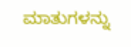ಮಾತುಗಳನ್ನು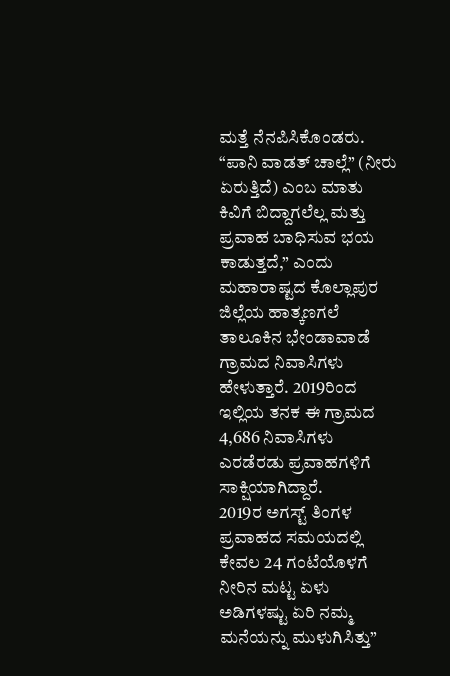ಮತ್ತೆ ನೆನಪಿಸಿಕೊಂಡರು. “ಪಾನಿ ವಾಡತ್ ಚಾಲ್ಲೆ” (ನೀರು ಏರುತ್ತಿದೆ) ಎಂಬ ಮಾತು ಕಿವಿಗೆ ಬಿದ್ದಾಗಲೆಲ್ಲ ಮತ್ತು ಪ್ರವಾಹ ಬಾಧಿಸುವ ಭಯ ಕಾಡುತ್ತದೆ,” ಎಂದು ಮಹಾರಾಷ್ಟದ ಕೊಲ್ಲಾಪುರ ಜಿಲ್ಲೆಯ ಹಾತ್ಕಣಗಲೆ ತಾಲೂಕಿನ ಭೇಂಡಾವಾಡೆ ಗ್ರಾಮದ ನಿವಾಸಿಗಳು ಹೇಳುತ್ತಾರೆ. 2019ರಿಂದ ಇಲ್ಲಿಯ ತನಕ ಈ ಗ್ರಾಮದ 4,686 ನಿವಾಸಿಗಳು ಎರಡೆರಡು ಪ್ರವಾಹಗಳಿಗೆ ಸಾಕ್ಷಿಯಾಗಿದ್ದಾರೆ.
2019ರ ಅಗಸ್ಟ್ ತಿಂಗಳ ಪ್ರವಾಹದ ಸಮಯದಲ್ಲಿ ಕೇವಲ 24 ಗಂಟೆಯೊಳಗೆ ನೀರಿನ ಮಟ್ಟ ಏಳು ಅಡಿಗಳಷ್ಟು ಏರಿ ನಮ್ಮ ಮನೆಯನ್ನು ಮುಳುಗಿಸಿತ್ತು”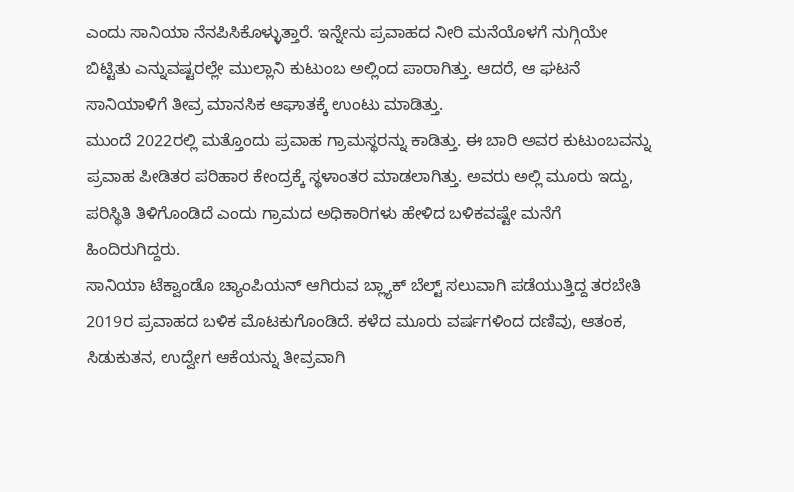ಎಂದು ಸಾನಿಯಾ ನೆನಪಿಸಿಕೊಳ್ಳುತ್ತಾರೆ. ಇನ್ನೇನು ಪ್ರವಾಹದ ನೀರಿ ಮನೆಯೊಳಗೆ ನುಗ್ಗಿಯೇ ಬಿಟ್ಟಿತು ಎನ್ನುವಷ್ಟರಲ್ಲೇ ಮುಲ್ಲಾನಿ ಕುಟುಂಬ ಅಲ್ಲಿಂದ ಪಾರಾಗಿತ್ತು. ಆದರೆ, ಆ ಘಟನೆ ಸಾನಿಯಾಳಿಗೆ ತೀವ್ರ ಮಾನಸಿಕ ಆಘಾತಕ್ಕೆ ಉಂಟು ಮಾಡಿತ್ತು.
ಮುಂದೆ 2022ರಲ್ಲಿ ಮತ್ತೊಂದು ಪ್ರವಾಹ ಗ್ರಾಮಸ್ಥರನ್ನು ಕಾಡಿತ್ತು. ಈ ಬಾರಿ ಅವರ ಕುಟುಂಬವನ್ನು ಪ್ರವಾಹ ಪೀಡಿತರ ಪರಿಹಾರ ಕೇಂದ್ರಕ್ಕೆ ಸ್ಥಳಾಂತರ ಮಾಡಲಾಗಿತ್ತು. ಅವರು ಅಲ್ಲಿ ಮೂರು ಇದ್ದು, ಪರಿಸ್ಥಿತಿ ತಿಳಿಗೊಂಡಿದೆ ಎಂದು ಗ್ರಾಮದ ಅಧಿಕಾರಿಗಳು ಹೇಳಿದ ಬಳಿಕವಷ್ಟೇ ಮನೆಗೆ ಹಿಂದಿರುಗಿದ್ದರು.
ಸಾನಿಯಾ ಟೆಕ್ವಾಂಡೊ ಚ್ಯಾಂಪಿಯನ್ ಆಗಿರುವ ಬ್ಲ್ಯಾಕ್ ಬೆಲ್ಟ್ ಸಲುವಾಗಿ ಪಡೆಯುತ್ತಿದ್ದ ತರಬೇತಿ 2019ರ ಪ್ರವಾಹದ ಬಳಿಕ ಮೊಟಕುಗೊಂಡಿದೆ. ಕಳೆದ ಮೂರು ವರ್ಷಗಳಿಂದ ದಣಿವು, ಆತಂಕ, ಸಿಡುಕುತನ, ಉದ್ವೇಗ ಆಕೆಯನ್ನು ತೀವ್ರವಾಗಿ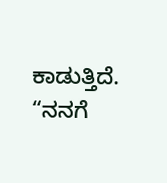ಕಾಡುತ್ತಿದೆ. “ನನಗೆ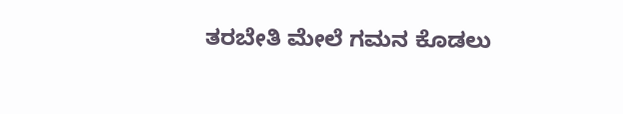ತರಬೇತಿ ಮೇಲೆ ಗಮನ ಕೊಡಲು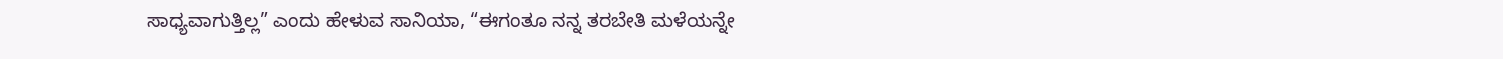ಸಾಧ್ಯವಾಗುತ್ತಿಲ್ಲ” ಎಂದು ಹೇಳುವ ಸಾನಿಯಾ, “ಈಗಂತೂ ನನ್ನ ತರಬೇತಿ ಮಳೆಯನ್ನೇ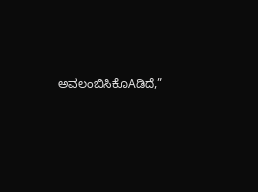ಅವಲಂಬಿಸಿಕೊAಡಿದೆ,”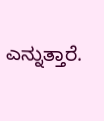ಎನ್ನುತ್ತಾರೆ.